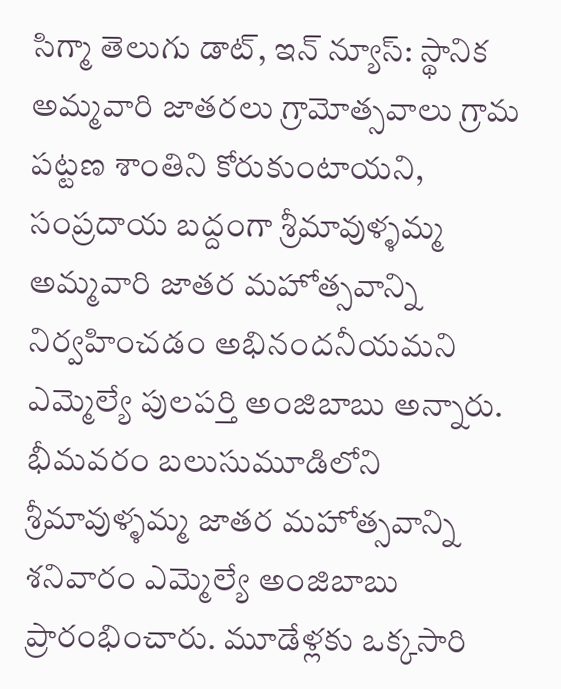సిగ్మా తెలుగు డాట్, ఇన్ న్యూస్: స్థానిక అమ్మవారి జాతరలు గ్రామోత్సవాలు గ్రామ పట్టణ శాంతిని కోరుకుంటాయని, సంప్రదాయ బద్దంగా శ్రీమావుళ్ళమ్మ అమ్మవారి జాతర మహోత్సవాన్ని నిర్వహించడం అభినందనీయమని ఎమ్మెల్యే పులపర్తి అంజిబాబు అన్నారు. భీమవరం బలుసుమూడిలోని శ్రీమావుళ్ళమ్మ జాతర మహోత్సవాన్ని శనివారం ఎమ్మెల్యే అంజిబాబు ప్రారంభించారు. మూడేళ్లకు ఒక్కసారి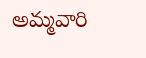అమ్మవారి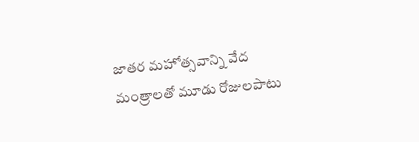జాతర మహోత్సవాన్ని వేద మంత్రాలతో మూడు రోజులపాటు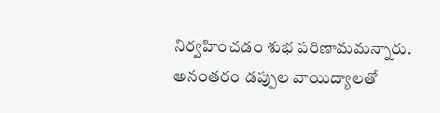నిర్వహించడం శుభ పరిణామమన్నారు. అనంతరం డప్పుల వాయిద్యాలతో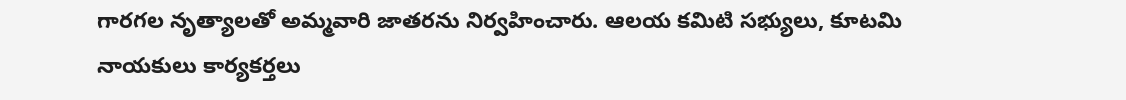గారగల నృత్యాలతో అమ్మవారి జాతరను నిర్వహించారు. ఆలయ కమిటి సభ్యులు, కూటమి నాయకులు కార్యకర్తలు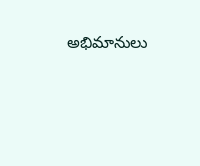అభిమానులు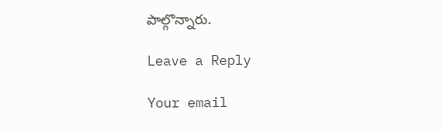పాల్గొన్నారు.

Leave a Reply

Your email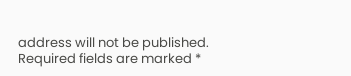address will not be published. Required fields are marked *